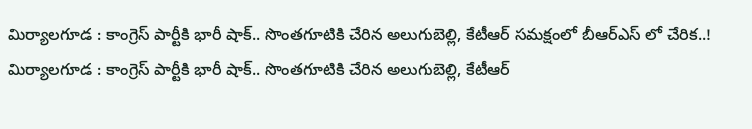మిర్యాలగూడ : కాంగ్రెస్ పార్టీకి భారీ షాక్.. సొంతగూటికి చేరిన అలుగుబెల్లి, కేటీఆర్ సమక్షంలో బీఆర్ఎస్ లో చేరిక..!
మిర్యాలగూడ : కాంగ్రెస్ పార్టీకి భారీ షాక్.. సొంతగూటికి చేరిన అలుగుబెల్లి, కేటీఆర్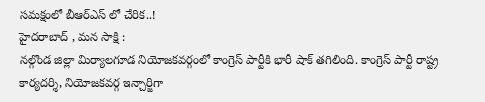సమక్షంలో బీఆర్ఎస్ లో చేరిక..!
హైదరాబాద్ , మన సాక్షి :
నల్గొండ జిల్లా మిర్యాలగూడ నియోజకవర్గంలో కాంగ్రెస్ పార్టీకి భారీ షాక్ తగిలింది. కాంగ్రెస్ పార్టీ రాష్ట్ర కార్యదర్శి, నియోజకవర్గ ఇన్చార్జిగా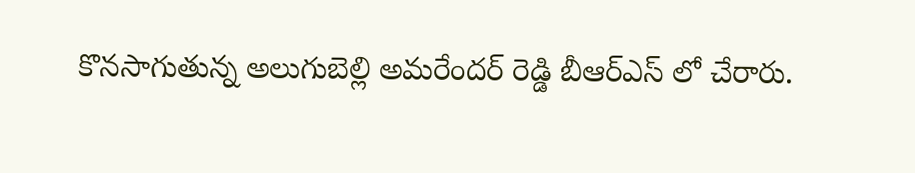కొనసాగుతున్న అలుగుబెల్లి అమరేందర్ రెడ్డి బీఆర్ఎస్ లో చేరారు.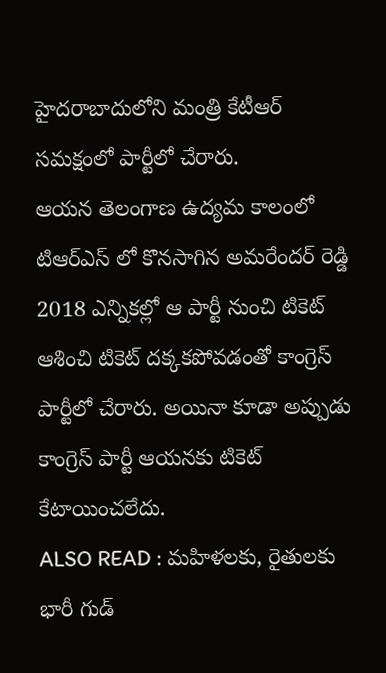హైదరాబాదులోని మంత్రి కేటీఆర్ సమక్షంలో పార్టీలో చేరారు.
ఆయన తెలంగాణ ఉద్యమ కాలంలో టిఆర్ఎస్ లో కొనసాగిన అమరేందర్ రెడ్డి 2018 ఎన్నికల్లో ఆ పార్టీ నుంచి టికెట్ ఆశించి టికెట్ దక్కకపోవడంతో కాంగ్రెస్ పార్టీలో చేరారు. అయినా కూడా అప్పుడు కాంగ్రెస్ పార్టీ ఆయనకు టికెట్ కేటాయించలేదు.
ALSO READ : మహిళలకు, రైతులకు భారీ గుడ్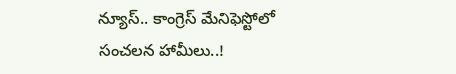న్యూస్.. కాంగ్రెస్ మేనిఫెస్టోలో సంచలన హామీలు..!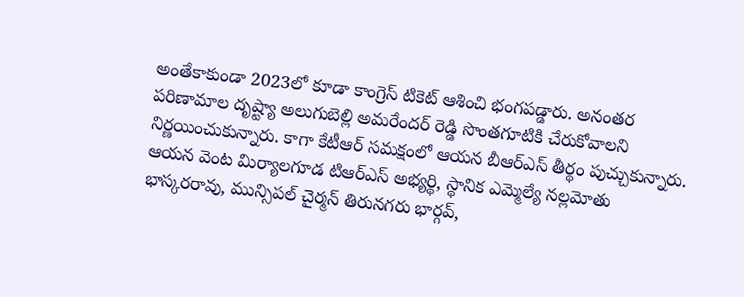అంతేకాకుండా 2023లో కూడా కాంగ్రెస్ టికెట్ ఆశించి భంగపడ్డారు. అనంతర పరిణామాల దృష్ట్యా అలుగుబెల్లి అమరేందర్ రెడ్డి సొంతగూటికి చేరుకోవాలని నిర్ణయించుకున్నారు. కాగా కేటీఆర్ సమక్షంలో ఆయన బీఆర్ఎస్ తీర్థం పుచ్చుకున్నారు.
ఆయన వెంట మిర్యాలగూడ టిఆర్ఎస్ అభ్యర్థి, స్థానిక ఎమ్మెల్యే నల్లమోతు భాస్కరరావు, మున్సిపల్ చైర్మన్ తిరునగరు భార్గవ్,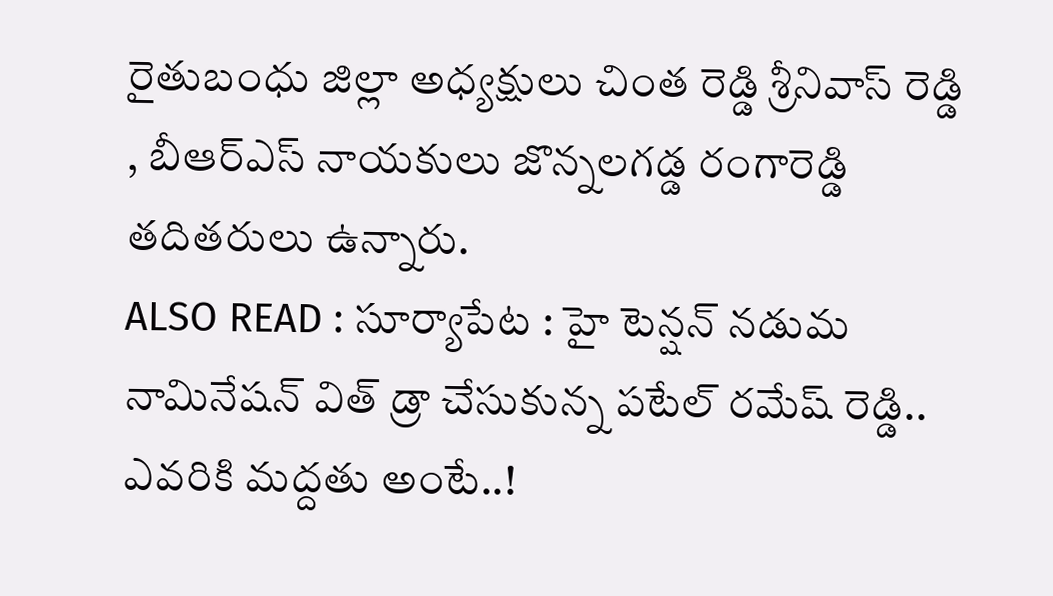రైతుబంధు జిల్లా అధ్యక్షులు చింత రెడ్డి శ్రీనివాస్ రెడ్డి , బీఆర్ఎస్ నాయకులు జొన్నలగడ్డ రంగారెడ్డి తదితరులు ఉన్నారు.
ALSO READ : సూర్యాపేట : హై టెన్షన్ నడుమ నామినేషన్ విత్ డ్రా చేసుకున్న పటేల్ రమేష్ రెడ్డి.. ఎవరికి మద్దతు అంటే..!